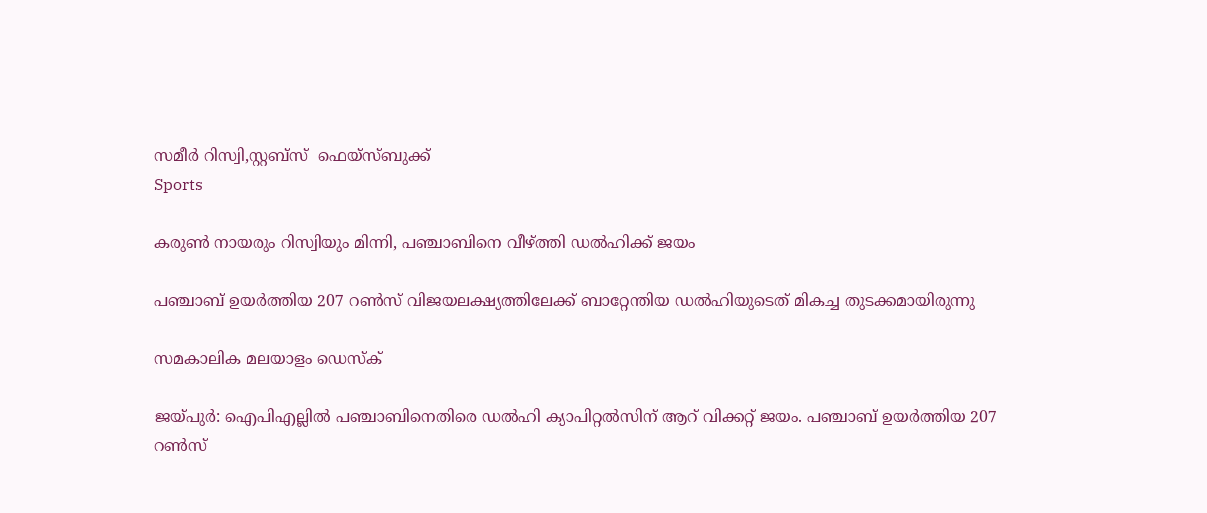സമീര്‍ റിസ്വി,സ്റ്റബ്‌സ്  ഫെയ്‌സ്ബുക്ക്
Sports

കരുണ്‍ നായരും റിസ്വിയും മിന്നി, പഞ്ചാബിനെ വീഴ്ത്തി ഡല്‍ഹിക്ക് ജയം

പഞ്ചാബ് ഉയര്‍ത്തിയ 207 റണ്‍സ് വിജയലക്ഷ്യത്തിലേക്ക് ബാറ്റേന്തിയ ഡല്‍ഹിയുടെത് മികച്ച തുടക്കമായിരുന്നു

സമകാലിക മലയാളം ഡെസ്ക്

ജയ്പുര്‍: ഐപിഎല്ലില്‍ പഞ്ചാബിനെതിരെ ഡല്‍ഹി ക്യാപിറ്റല്‍സിന് ആറ് വിക്കറ്റ് ജയം. പഞ്ചാബ് ഉയര്‍ത്തിയ 207 റണ്‍സ്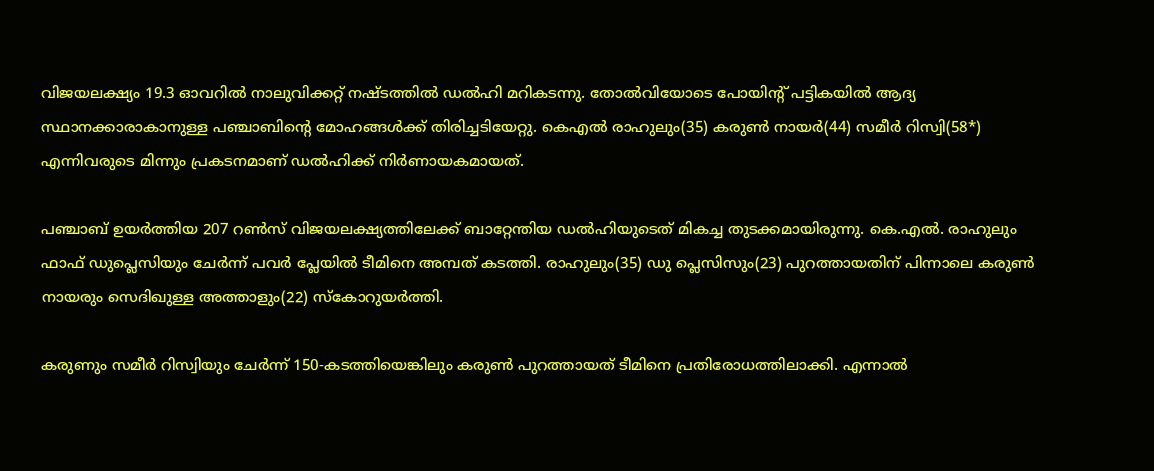വിജയലക്ഷ്യം 19.3 ഓവറില്‍ നാലുവിക്കറ്റ് നഷ്ടത്തില്‍ ഡല്‍ഹി മറികടന്നു. തോല്‍വിയോടെ പോയിന്റ് പട്ടികയില്‍ ആദ്യ സ്ഥാനക്കാരാകാനുള്ള പഞ്ചാബിന്റെ മോഹങ്ങള്‍ക്ക് തിരിച്ചടിയേറ്റു. കെഎല്‍ രാഹുലും(35) കരുണ്‍ നായര്‍(44) സമീര്‍ റിസ്വി(58*) എന്നിവരുടെ മിന്നും പ്രകടനമാണ് ഡല്‍ഹിക്ക് നിര്‍ണായകമായത്.

പഞ്ചാബ് ഉയര്‍ത്തിയ 207 റണ്‍സ് വിജയലക്ഷ്യത്തിലേക്ക് ബാറ്റേന്തിയ ഡല്‍ഹിയുടെത് മികച്ച തുടക്കമായിരുന്നു. കെ.എല്‍. രാഹുലും ഫാഫ് ഡുപ്ലെസിയും ചേര്‍ന്ന് പവര്‍ പ്ലേയില്‍ ടീമിനെ അമ്പത് കടത്തി. രാഹുലും(35) ഡു പ്ലെസിസും(23) പുറത്തായതിന് പിന്നാലെ കരുണ്‍ നായരും സെദിഖുള്ള അത്താളും(22) സ്‌കോറുയര്‍ത്തി.

കരുണും സമീര്‍ റിസ്വിയും ചേര്‍ന്ന് 150-കടത്തിയെങ്കിലും കരുണ്‍ പുറത്തായത് ടീമിനെ പ്രതിരോധത്തിലാക്കി. എന്നാല്‍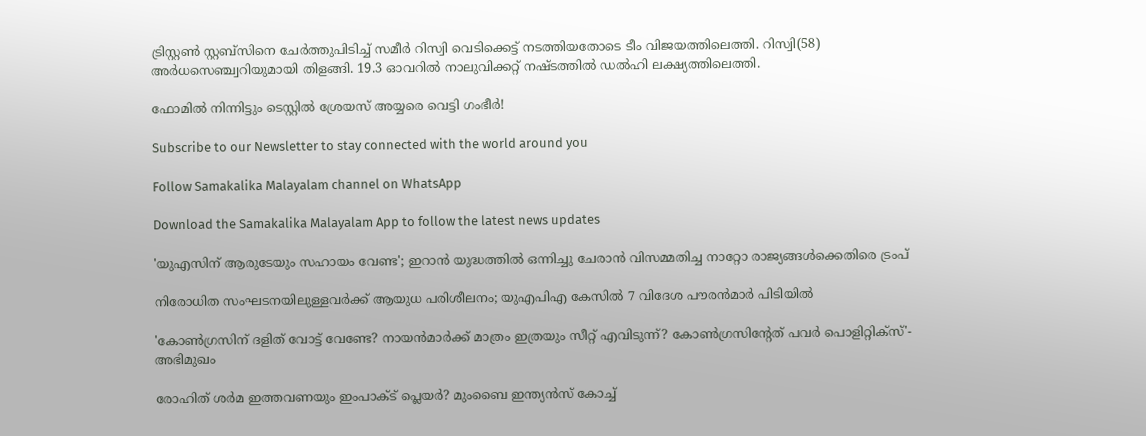ട്രിസ്റ്റണ്‍ സ്റ്റബ്സിനെ ചേര്‍ത്തുപിടിച്ച് സമീര്‍ റിസ്വി വെടിക്കെട്ട് നടത്തിയതോടെ ടീം വിജയത്തിലെത്തി. റിസ്വി(58) അര്‍ധസെഞ്ച്വറിയുമായി തിളങ്ങി. 19.3 ഓവറില്‍ നാലുവിക്കറ്റ് നഷ്ടത്തില്‍ ഡല്‍ഹി ലക്ഷ്യത്തിലെത്തി.

ഫോമിൽ നിന്നിട്ടും ടെസ്റ്റിൽ ശ്രേയസ് അയ്യരെ വെട്ടി ഗംഭീർ!

Subscribe to our Newsletter to stay connected with the world around you

Follow Samakalika Malayalam channel on WhatsApp

Download the Samakalika Malayalam App to follow the latest news updates

'യുഎസിന് ആരുടേയും സഹായം വേണ്ട'; ഇറാൻ യുദ്ധത്തിൽ ഒന്നിച്ചു ചേരാൻ വിസമ്മതിച്ച നാറ്റോ രാജ്യങ്ങൾക്കെതിരെ ട്രംപ്

നിരോധിത സംഘടനയിലുള്ളവർക്ക് ആയുധ പരിശീലനം; യുഎപിഎ കേസിൽ 7 വിദേശ പൗരൻമാർ പിടിയിൽ

'കോണ്‍ഗ്രസിന് ദളിത് വോട്ട് വേണ്ടേ? നായന്‍മാര്‍ക്ക് മാത്രം ഇത്രയും സീറ്റ് എവിടുന്ന്? കോണ്‍ഗ്രസിന്റേത് പവര്‍ പൊളിറ്റിക്‌സ്'- അഭിമുഖം

രോഹിത് ശര്‍മ ഇത്തവണയും ഇംപാക്ട് പ്ലെയര്‍? മുംബൈ ഇന്ത്യന്‍സ് കോച്ച്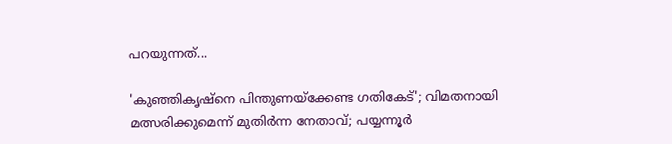പറയുന്നത്...

'കുഞ്ഞികൃഷ്‌നെ പിന്തുണയ്‌ക്കേണ്ട ഗതികേട്'; വിമതനായി മത്സരിക്കുമെന്ന് മുതിര്‍ന്ന നേതാവ്; പയ്യന്നൂര്‍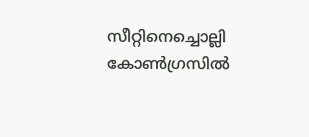സീറ്റിനെച്ചൊല്ലി കോണ്‍ഗ്രസില്‍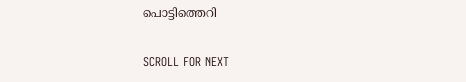പൊട്ടിത്തെറി

SCROLL FOR NEXT